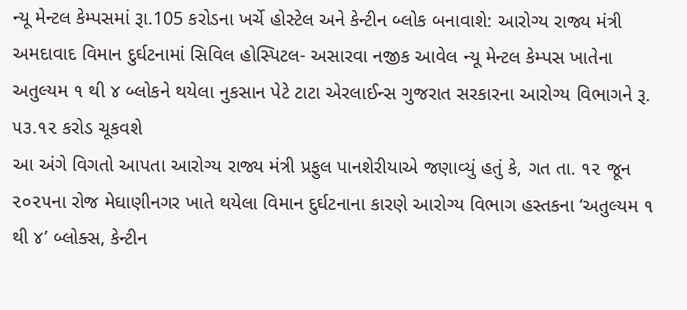ન્યૂ મેન્ટલ કેમ્પસમાં રૂા.105 કરોડના ખર્ચે હોસ્ટેલ અને કેન્ટીન બ્લોક બનાવાશે: આરોગ્ય રાજ્ય મંત્રી
અમદાવાદ વિમાન દુર્ઘટનામાં સિવિલ હોસ્પિટલ- અસારવા નજીક આવેલ ન્યૂ મેન્ટલ કેમ્પસ ખાતેના અતુલ્યમ ૧ થી ૪ બ્લોકને થયેલા નુકસાન પેટે ટાટા એરલાઈન્સ ગુજરાત સરકારના આરોગ્ય વિભાગને રૂ. ૫૩.૧૨ કરોડ ચૂકવશે
આ અંગે વિગતો આપતા આરોગ્ય રાજ્ય મંત્રી પ્રફુલ પાનશેરીયાએ જણાવ્યું હતું કે, ગત તા. ૧૨ જૂન ૨૦૨૫ના રોજ મેઘાણીનગર ખાતે થયેલા વિમાન દુર્ઘટનાના કારણે આરોગ્ય વિભાગ હસ્તકના ‘અતુલ્યમ ૧ થી ૪’ બ્લોક્સ, કેન્ટીન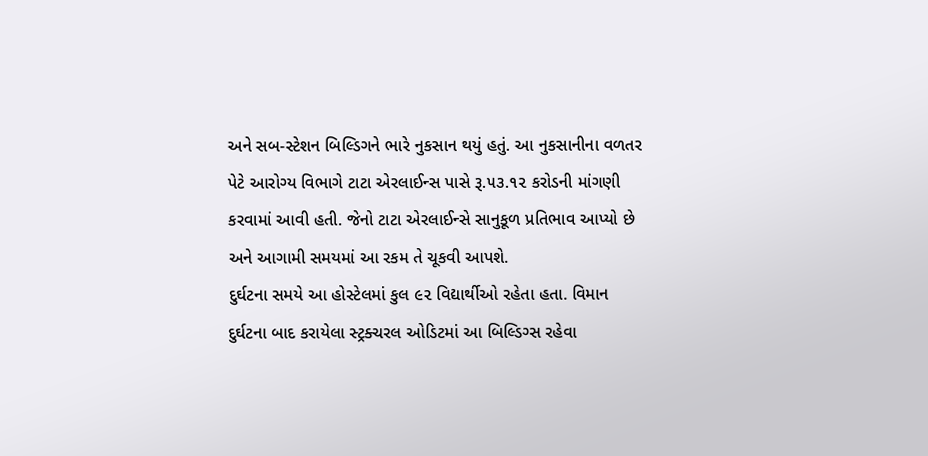અને સબ-સ્ટેશન બિલ્ડિગને ભારે નુકસાન થયું હતું. આ નુકસાનીના વળતર પેટે આરોગ્ય વિભાગે ટાટા એરલાઈન્સ પાસે રૂ.૫૩.૧૨ કરોડની માંગણી કરવામાં આવી હતી. જેનો ટાટા એરલાઈન્સે સાનુકૂળ પ્રતિભાવ આપ્યો છે અને આગામી સમયમાં આ રકમ તે ચૂકવી આપશે.
દુર્ઘટના સમયે આ હોસ્ટેલમાં કુલ ૯૨ વિદ્યાર્થીઓ રહેતા હતા. વિમાન દુર્ઘટના બાદ કરાયેલા સ્ટ્રક્ચરલ ઓડિટમાં આ બિલ્ડિગ્સ રહેવા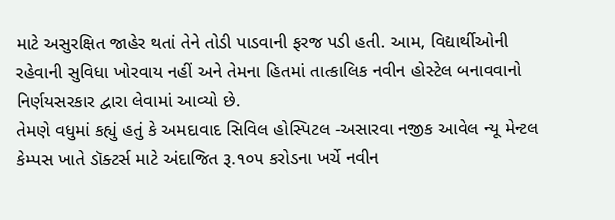માટે અસુરક્ષિત જાહેર થતાં તેને તોડી પાડવાની ફરજ પડી હતી. આમ, વિદ્યાર્થીઓની રહેવાની સુવિધા ખોરવાય નહીં અને તેમના હિતમાં તાત્કાલિક નવીન હોસ્ટેલ બનાવવાનો નિર્ણયસરકાર દ્વારા લેવામાં આવ્યો છે.
તેમણે વધુમાં કહ્યું હતું કે અમદાવાદ સિવિલ હોસ્પિટલ -અસારવા નજીક આવેલ ન્યૂ મેન્ટલ કેમ્પસ ખાતે ડૉક્ટર્સ માટે અંદાજિત રૂ.૧૦૫ કરોડના ખર્ચે નવીન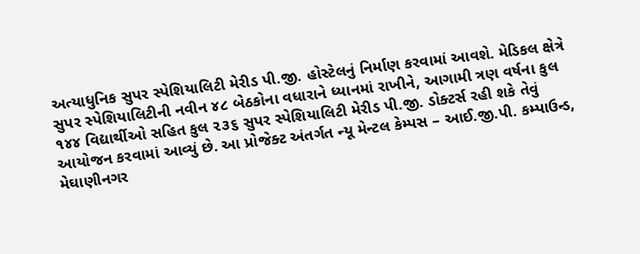અત્યાધુનિક સુપર સ્પેશિયાલિટી મેરીડ પી.જી. હોસ્ટેલનું નિર્માણ કરવામાં આવશે. મેડિકલ ક્ષેત્રે સુપર સ્પેશિયાલિટીની નવીન ૪૮ બેઠકોના વધારાને ધ્યાનમાં રાખીને, આગામી ત્રણ વર્ષના કુલ ૧૪૪ વિદ્યાર્થીઓ સહિત કુલ ૨૩૬ સુપર સ્પેશિયાલિટી મેરીડ પી.જી. ડોક્ટર્સ રહી શકે તેવું આયોજન કરવામાં આવ્યું છે. આ પ્રોજેક્ટ અંતર્ગત ન્યૂ મેન્ટલ કેમ્પસ – આઈ.જી.પી. કમ્પાઉન્ડ, મેઘાણીનગર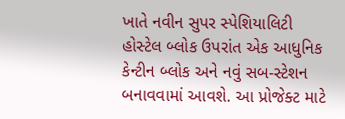ખાતે નવીન સુપર સ્પેશિયાલિટી હોસ્ટેલ બ્લોક ઉપરાંત એક આધુનિક કેન્ટીન બ્લોક અને નવું સબ-સ્ટેશન બનાવવામાં આવશે. આ પ્રોજેક્ટ માટે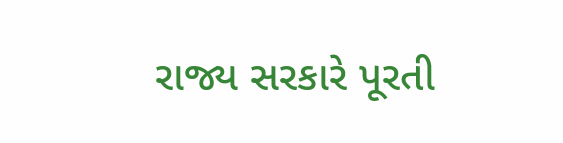રાજ્ય સરકારે પૂરતી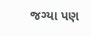જગ્યા પણ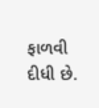ફાળવી દીધી છે.